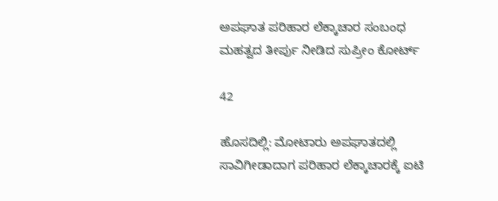ಅಪಘಾತ ಪರಿಹಾರ ಲೆಕ್ಕಾಚಾರ ಸಂಬಂಧ ಮಹತ್ವದ ತೀರ್ಪು ನೀಡಿದ ಸುಪ್ರೀಂ ಕೋರ್ಟ್

42

ಹೊಸದಿಲ್ಲಿ: ಮೋಟಾರು ಅಪಘಾತದಲ್ಲಿ ಸಾವಿಗೀಡಾದಾಗ ಪರಿಹಾರ ಲೆಕ್ಕಾಚಾರಕ್ಕೆ ಐಟಿ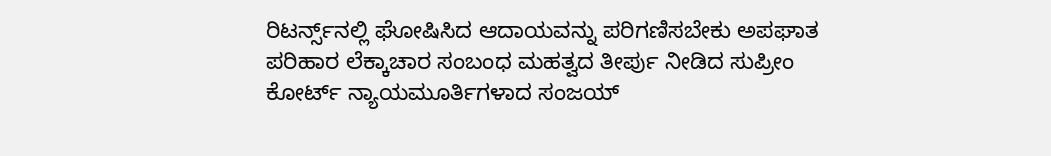ರಿಟರ್ನ್ಸ್‌ನಲ್ಲಿ ಘೋಷಿಸಿದ ಆದಾಯವನ್ನು ಪರಿಗಣಿಸಬೇಕು ಅಪಘಾತ ಪರಿಹಾರ ಲೆಕ್ಕಾಚಾರ ಸಂಬಂಧ ಮಹತ್ವದ ತೀರ್ಪು ನೀಡಿದ ಸುಪ್ರೀಂ ಕೋರ್ಟ್ ನ್ಯಾಯಮೂರ್ತಿಗಳಾದ ಸಂಜಯ್‌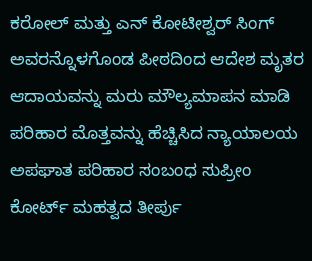ಕರೋಲ್‌ ಮತ್ತು ಎನ್‌ ಕೋಟೀಶ್ವರ್‌ ಸಿಂಗ್‌ ಅವರನ್ನೊಳಗೊಂಡ ಪೀಠದಿಂದ ಆದೇಶ ಮೃತರ ಆದಾಯವನ್ನು ಮರು ಮೌಲ್ಯಮಾಪನ ಮಾಡಿ ಪರಿಹಾರ ಮೊತ್ತವನ್ನು ಹೆಚ್ಚಿಸಿದ ನ್ಯಾಯಾಲಯ ಅಪಘಾತ ಪರಿಹಾರ ಸಂಬಂಧ ಸುಪ್ರೀಂ ಕೋರ್ಟ್‌ ಮಹತ್ವದ ತೀರ್ಪು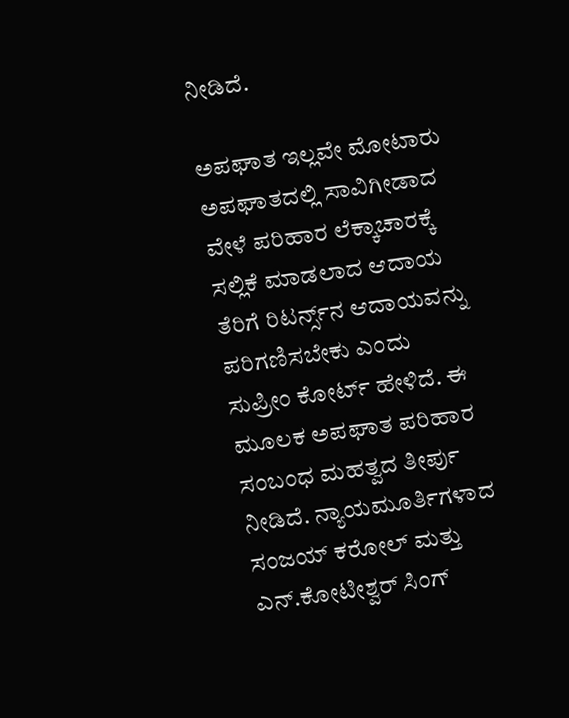ನೀಡಿದೆ.

ಅಪಘಾತ ಇಲ್ಲವೇ ಮೋಟಾರು ಅಪಘಾತದಲ್ಲಿ ಸಾವಿಗೀಡಾದ ವೇಳೆ ಪರಿಹಾರ ಲೆಕ್ಕಾಚಾರಕ್ಕೆ ಸಲ್ಲಿಕೆ ಮಾಡಲಾದ ಆದಾಯ ತೆರಿಗೆ ರಿಟರ್ನ್ಸ್‌ನ ಆದಾಯವನ್ನು ಪರಿಗಣಿಸಬೇಕು ಎಂದು ಸುಪ್ರೀಂ ಕೋರ್ಟ್‌ ಹೇಳಿದೆ. ಈ ಮೂಲಕ ಅಪಘಾತ ಪರಿಹಾರ ಸಂಬಂಧ ಮಹತ್ವದ ತೀರ್ಪು ನೀಡಿದೆ. ನ್ಯಾಯಮೂರ್ತಿಗಳಾದ ಸಂಜಯ್‌ ಕರೋಲ್‌ ಮತ್ತು ಎನ್‌.ಕೋಟೀಶ್ವರ್‌ ಸಿಂಗ್‌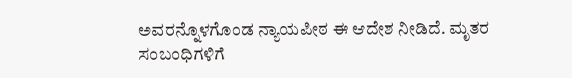ಅವರನ್ನೊಳಗೊಂಡ ನ್ಯಾಯಪೀಠ ಈ ಆದೇಶ ನೀಡಿದೆ. ಮೃತರ ಸಂಬಂಧಿಗಳಿಗೆ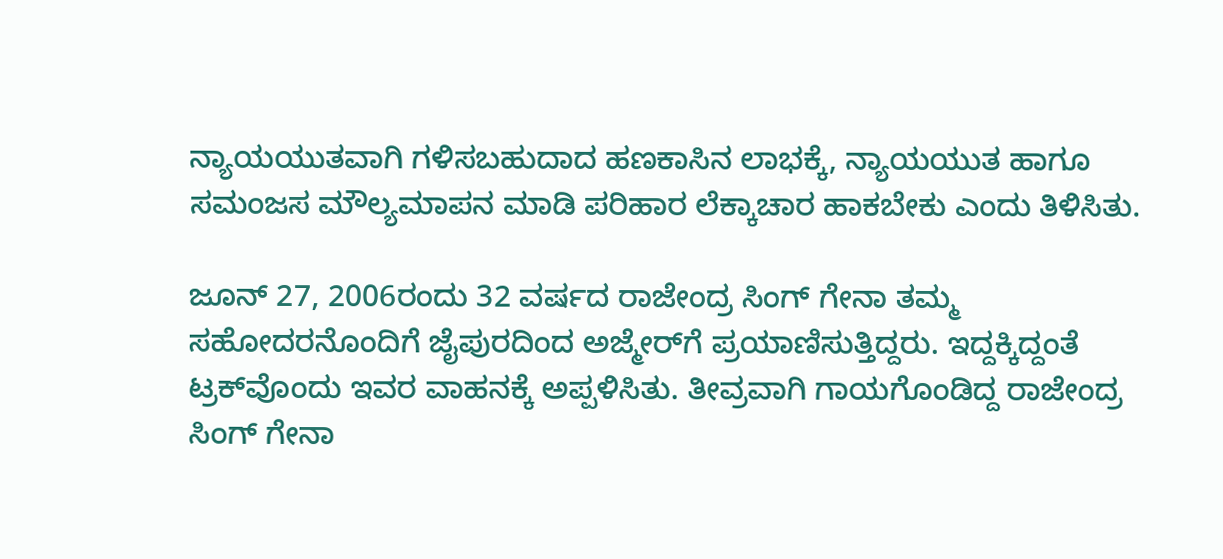ನ್ಯಾಯಯುತವಾಗಿ ಗಳಿಸಬಹುದಾದ ಹಣಕಾಸಿನ ಲಾಭಕ್ಕೆ, ನ್ಯಾಯಯುತ ಹಾಗೂ ಸಮಂಜಸ ಮೌಲ್ಯಮಾಪನ ಮಾಡಿ ಪರಿಹಾರ ಲೆಕ್ಕಾಚಾರ ಹಾಕಬೇಕು ಎಂದು ತಿಳಿಸಿತು.

ಜೂನ್‌ 27, 2006ರಂದು 32 ವರ್ಷದ ರಾಜೇಂದ್ರ ಸಿಂಗ್‌ ಗೇನಾ ತಮ್ಮ ಸಹೋದರನೊಂದಿಗೆ ಜೈಪುರದಿಂದ ಅಜ್ಮೇರ್‌ಗೆ ಪ್ರಯಾಣಿಸುತ್ತಿದ್ದರು. ಇದ್ದಕ್ಕಿದ್ದಂತೆ ಟ್ರಕ್‌ವೊಂದು ಇವರ ವಾಹನಕ್ಕೆ ಅಪ್ಪಳಿಸಿತು. ತೀವ್ರವಾಗಿ ಗಾಯಗೊಂಡಿದ್ದ ರಾಜೇಂದ್ರ ಸಿಂಗ್‌ ಗೇನಾ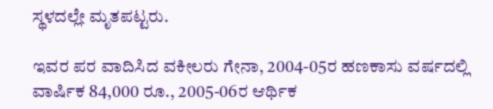ಸ್ಥಳದಲ್ಲೇ ಮೃತಪಟ್ಟರು.

ಇವರ ಪರ ವಾದಿಸಿದ ವಕೀಲರು ಗೇನಾ, 2004-05ರ ಹಣಕಾಸು ವರ್ಷದಲ್ಲಿ ವಾರ್ಷಿಕ 84,000 ರೂ., 2005-06ರ ಆರ್ಥಿಕ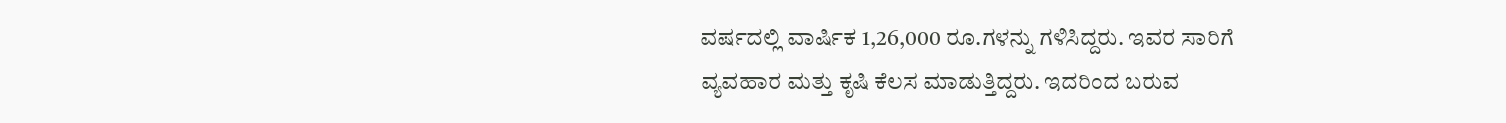ವರ್ಷದಲ್ಲಿ ವಾರ್ಷಿಕ 1,26,000 ರೂ.ಗಳನ್ನು ಗಳಿಸಿದ್ದರು. ಇವರ ಸಾರಿಗೆ ವ್ಯವಹಾರ ಮತ್ತು ಕೃಷಿ ಕೆಲಸ ಮಾಡುತ್ತಿದ್ದರು. ಇದರಿಂದ ಬರುವ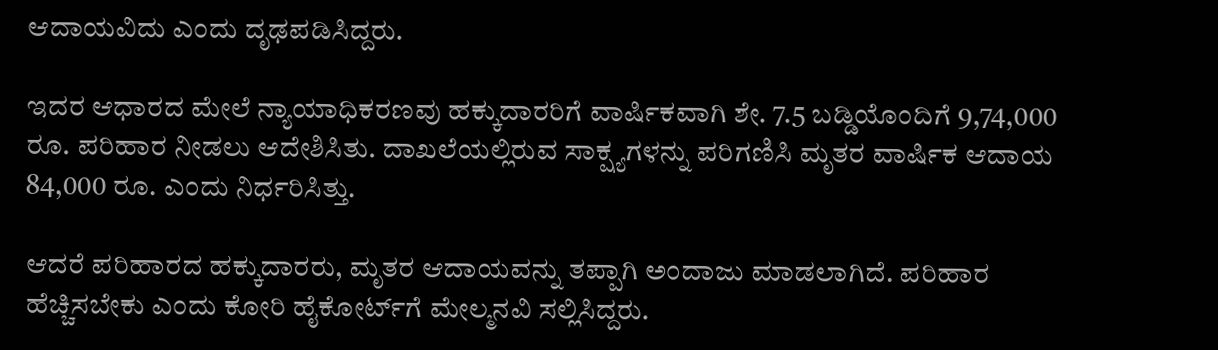ಆದಾಯವಿದು ಎಂದು ದೃಢಪಡಿಸಿದ್ದರು.

ಇದರ ಆಧಾರದ ಮೇಲೆ ನ್ಯಾಯಾಧಿಕರಣವು ಹಕ್ಕುದಾರರಿಗೆ ವಾರ್ಷಿಕವಾಗಿ ಶೇ. 7.5 ಬಡ್ಡಿಯೊಂದಿಗೆ 9,74,000 ರೂ. ಪರಿಹಾರ ನೀಡಲು ಆದೇಶಿಸಿತು. ದಾಖಲೆಯಲ್ಲಿರುವ ಸಾಕ್ಷ್ಯಗಳನ್ನು ಪರಿಗಣಿಸಿ ಮೃತರ ವಾರ್ಷಿಕ ಆದಾಯ 84,000 ರೂ. ಎಂದು ನಿರ್ಧರಿಸಿತ್ತು.

ಆದರೆ ಪರಿಹಾರದ ಹಕ್ಕುದಾರರು, ಮೃತರ ಆದಾಯವನ್ನು ತಪ್ಪಾಗಿ ಅಂದಾಜು ಮಾಡಲಾಗಿದೆ. ಪರಿಹಾರ ಹೆಚ್ಚಿಸಬೇಕು ಎಂದು ಕೋರಿ ಹೈಕೋರ್ಟ್‌ಗೆ ಮೇಲ್ಮನವಿ ಸಲ್ಲಿಸಿದ್ದರು.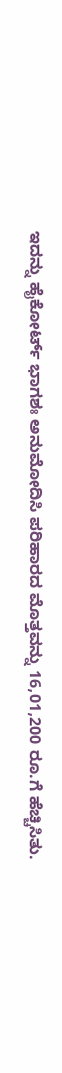ಇದನ್ನು ಹೈಕೋರ್ಟ್‌ ಭಾಗಶಃ ಅನುಮೋದಿಸಿ ಪರಿಹಾರದ ಮೊತ್ತವನ್ನು 16,01,200 ರೂ.ಗೆ ಹೆಚ್ಚಿಸಿತು.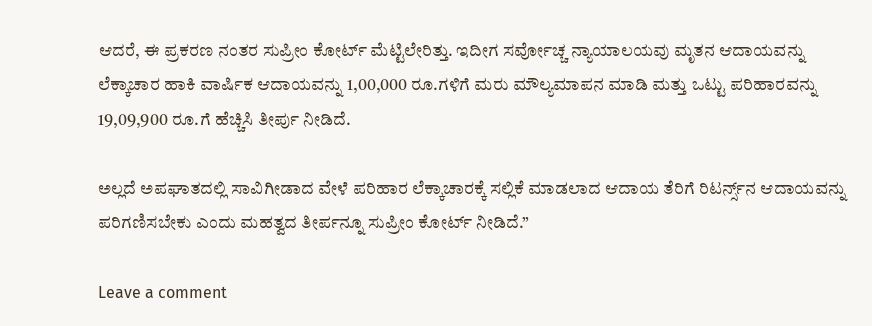ಆದರೆ, ಈ ಪ್ರಕರಣ ನಂತರ ಸುಪ್ರೀಂ ಕೋರ್ಟ್‌ ಮೆಟ್ಟಿಲೇರಿತ್ತು. ಇದೀಗ ಸರ್ವೋಚ್ಚ ನ್ಯಾಯಾಲಯವು ಮೃತನ ಆದಾಯವನ್ನು ಲೆಕ್ಕಾಚಾರ ಹಾಕಿ ವಾರ್ಷಿಕ ಆದಾಯವನ್ನು 1,00,000 ರೂ.ಗಳಿಗೆ ಮರು ಮೌಲ್ಯಮಾಪನ ಮಾಡಿ ಮತ್ತು ಒಟ್ಟು ಪರಿಹಾರವನ್ನು 19,09,900 ರೂ.ಗೆ ಹೆಚ್ಚಿಸಿ ತೀರ್ಪು ನೀಡಿದೆ.

ಅಲ್ಲದೆ ಅಪಘಾತದಲ್ಲಿ ಸಾವಿಗೀಡಾದ ವೇಳೆ ಪರಿಹಾರ ಲೆಕ್ಕಾಚಾರಕ್ಕೆ ಸಲ್ಲಿಕೆ ಮಾಡಲಾದ ಆದಾಯ ತೆರಿಗೆ ರಿಟರ್ನ್ಸ್‌ನ ಆದಾಯವನ್ನು ಪರಿಗಣಿಸಬೇಕು ಎಂದು ಮಹತ್ವದ ತೀರ್ಪನ್ನೂ ಸುಪ್ರೀಂ ಕೋರ್ಟ್‌ ನೀಡಿದೆ.”

Leave a comment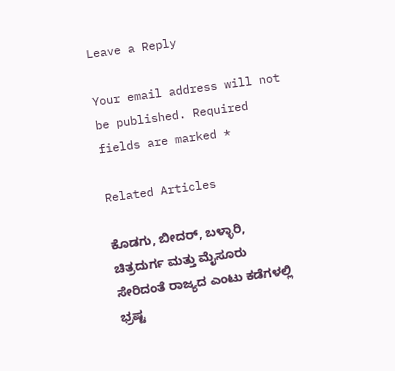Leave a Reply

Your email address will not be published. Required fields are marked *

Related Articles

ಕೊಡಗು, ಬೀದರ್, ಬಳ್ಳಾರಿ, ಚಿತ್ರದುರ್ಗ ಮತ್ತು ಮೈಸೂರು ಸೇರಿದಂತೆ ರಾಜ್ಯದ ಎಂಟು ಕಡೆಗಳಲ್ಲಿ ಭ್ರಷ್ಟ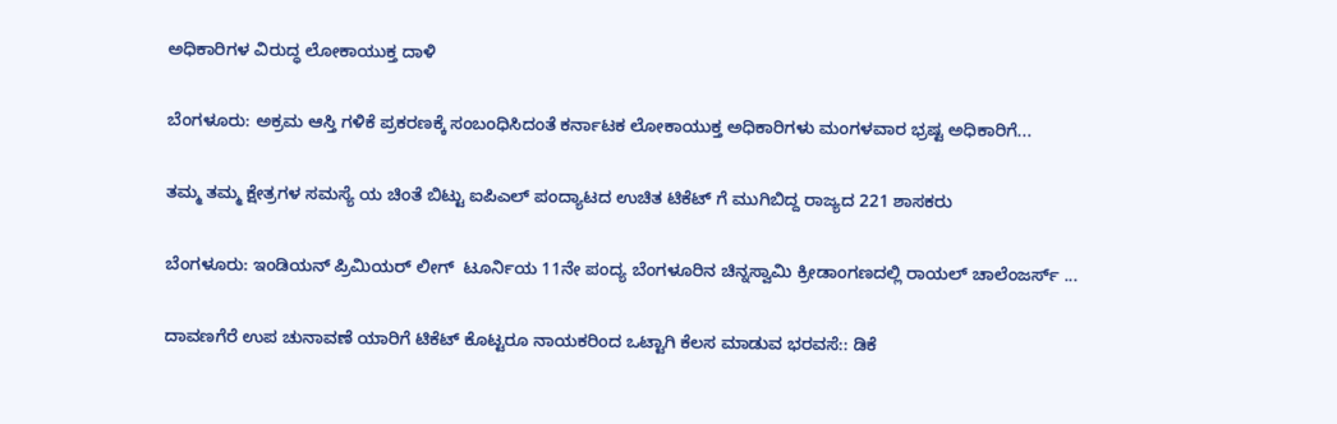ಅಧಿಕಾರಿಗಳ ವಿರುದ್ಧ ಲೋಕಾಯುಕ್ತ ದಾಳಿ

ಬೆಂಗಳೂರು: ಅಕ್ರಮ ಆಸ್ತಿ ಗಳಿಕೆ ಪ್ರಕರಣಕ್ಕೆ ಸಂಬಂಧಿಸಿದಂತೆ ಕರ್ನಾಟಕ ಲೋಕಾಯುಕ್ತ ಅಧಿಕಾರಿಗಳು ಮಂಗಳವಾರ ಭ್ರಷ್ಟ ಅಧಿಕಾರಿಗೆ...

ತಮ್ಮ ತಮ್ಮ ಕ್ಷೇತ್ರಗಳ ಸಮಸ್ಯೆ ಯ ಚಿಂತೆ ಬಿಟ್ಟು ಐಪಿಎಲ್ ಪಂದ್ಯಾಟದ ಉಚಿತ ಟಿಕೆಟ್ ಗೆ ಮುಗಿಬಿದ್ದ ರಾಜ್ಯದ 221 ಶಾಸಕರು

ಬೆಂಗಳೂರು: ಇಂಡಿಯನ್ ಪ್ರಿಮಿಯರ್ ಲೀಗ್  ಟೂರ್ನಿಯ 11ನೇ ಪಂದ್ಯ ಬೆಂಗಳೂರಿನ ಚಿನ್ನಸ್ವಾಮಿ ಕ್ರೀಡಾಂಗಣದಲ್ಲಿ ರಾಯಲ್ ಚಾಲೆಂಜರ್ಸ್ ...

ದಾವಣಗೆರೆ ಉಪ ಚುನಾವಣೆ ಯಾರಿಗೆ ಟಿಕೆಟ್ ಕೊಟ್ಟರೂ ನಾಯಕರಿಂದ ಒಟ್ಟಾಗಿ ಕೆಲಸ ಮಾಡುವ ಭರವಸೆ:: ಡಿಕೆ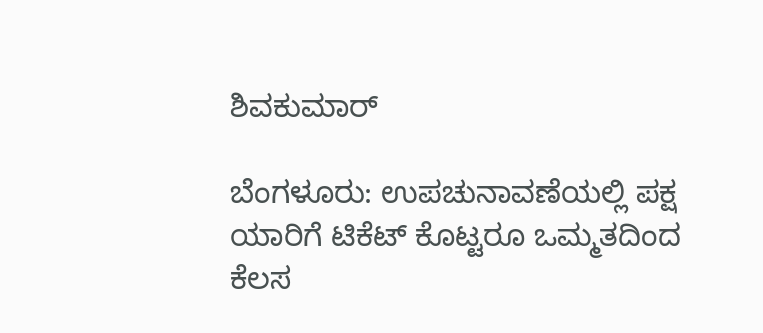ಶಿವಕುಮಾರ್

ಬೆಂಗಳೂರು: ಉಪಚುನಾವಣೆಯಲ್ಲಿ ಪಕ್ಷ ಯಾರಿಗೆ ಟಿಕೆಟ್ ಕೊಟ್ಟರೂ ಒಮ್ಮತದಿಂದ ಕೆಲಸ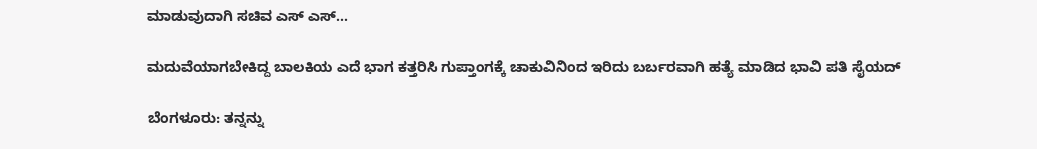ಮಾಡುವುದಾಗಿ ಸಚಿವ ಎಸ್ ಎಸ್...

ಮದುವೆಯಾಗಬೇಕಿದ್ದ ಬಾಲಕಿಯ ಎದೆ ಭಾಗ ಕತ್ತರಿಸಿ ಗುಪ್ತಾಂಗಕ್ಕೆ ಚಾಕುವಿನಿಂದ ಇರಿದು ಬರ್ಬರವಾಗಿ ಹತ್ಯೆ ಮಾಡಿದ ಭಾವಿ ಪತಿ ಸೈಯದ್

ಬೆಂಗಳೂರು: ತನ್ನನ್ನು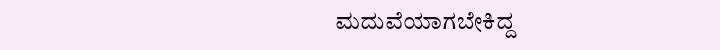ಮದುವೆಯಾಗಬೇಕಿದ್ದ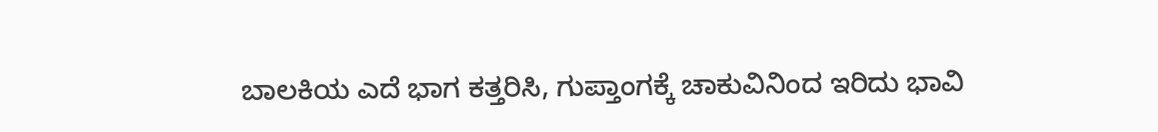ಬಾಲಕಿಯ ಎದೆ ಭಾಗ ಕತ್ತರಿಸಿ, ಗುಪ್ತಾಂಗಕ್ಕೆ ಚಾಕುವಿನಿಂದ ಇರಿದು ಭಾವಿ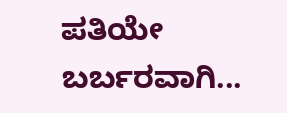ಪತಿಯೇ ಬರ್ಬರವಾಗಿ...